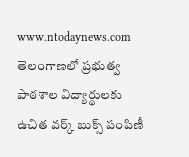www.ntodaynews.com
తెలంగాణలో ప్రభుత్వ పాఠశాల విద్యార్థులకు ఉచిత వర్క్ బుక్స్ పంపిణీ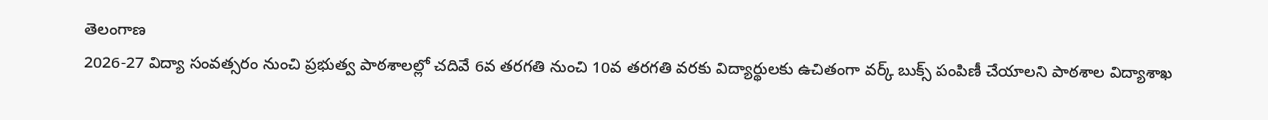తెలంగాణ
2026-27 విద్యా సంవత్సరం నుంచి ప్రభుత్వ పాఠశాలల్లో చదివే 6వ తరగతి నుంచి 10వ తరగతి వరకు విద్యార్థులకు ఉచితంగా వర్క్ బుక్స్ పంపిణీ చేయాలని పాఠశాల విద్యాశాఖ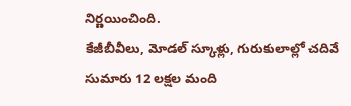నిర్ణయించింది.
కేజీబీవీలు, మోడల్ స్కూళ్లు, గురుకులాల్లో చదివే సుమారు 12 లక్షల మంది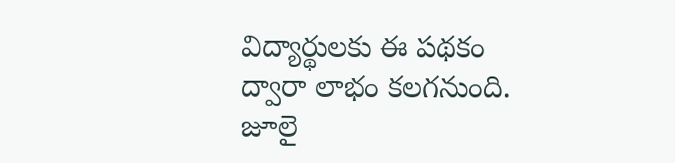విద్యార్థులకు ఈ పథకం ద్వారా లాభం కలగనుంది.
జూలై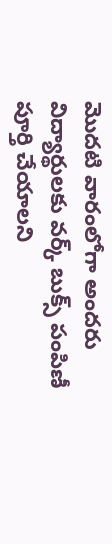మొదటి వారంలోగా అందరు విద్యార్థులకు వర్క్ బుక్స్ పంపిణీ పూర్తి చేయాలని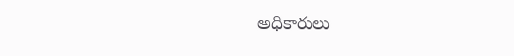అధికారులు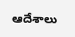ఆదేశాలు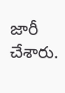జారీ చేశారు.